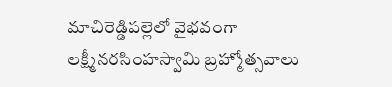మాచిరెడ్డిపల్లెలో వైభవంగా లక్ష్మీనరసింహస్వామి బ్రహ్మోత్సవాలు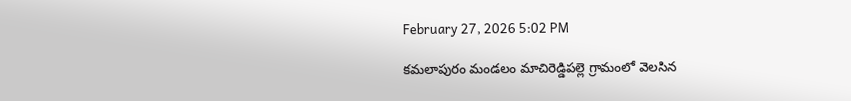February 27, 2026 5:02 PM

కమలాపురం మండలం మాచిరెడ్డిపల్లె గ్రామంలో వెలసిన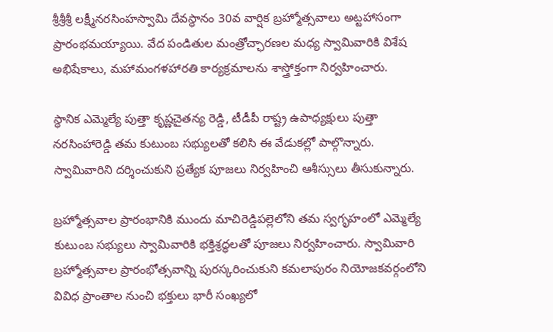శ్రీశ్రీశ్రీ లక్ష్మీనరసింహస్వామి దేవస్థానం 30వ వార్షిక బ్రహ్మోత్సవాలు అట్టహాసంగా ప్రారంభమయ్యాయి. వేద పండితుల మంత్రోచ్ఛారణల మధ్య స్వామివారికి విశేష అభిషేకాలు, మహామంగళహారతి కార్యక్రమాలను శాస్త్రోక్తంగా నిర్వహించారు.

స్థానిక ఎమ్మెల్యే పుత్తా కృష్ణచైతన్య రెడ్డి, టీడీపీ రాష్ట్ర ఉపాధ్యక్షులు పుత్తా నరసింహారెడ్డి తమ కుటుంబ సభ్యులతో కలిసి ఈ వేడుకల్లో పాల్గొన్నారు. స్వామివారిని దర్శించుకుని ప్రత్యేక పూజలు నిర్వహించి ఆశీస్సులు తీసుకున్నారు.

బ్రహ్మోత్సవాల ప్రారంభానికి ముందు మాచిరెడ్డిపల్లెలోని తమ స్వగృహంలో ఎమ్మెల్యే కుటుంబ సభ్యులు స్వామివారికి భక్తిశ్రద్ధలతో పూజలు నిర్వహించారు. స్వామివారి బ్రహ్మోత్సవాల ప్రారంభోత్సవాన్ని పురస్కరించుకుని కమలాపురం నియోజకవర్గంలోని వివిధ ప్రాంతాల నుంచి భక్తులు భారీ సంఖ్యలో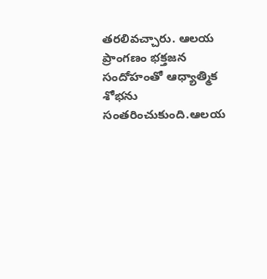తరలివచ్చారు. ఆలయ ప్రాంగణం భక్తజన సందోహంతో ఆధ్యాత్మిక శోభను సంతరించుకుంది.ఆలయ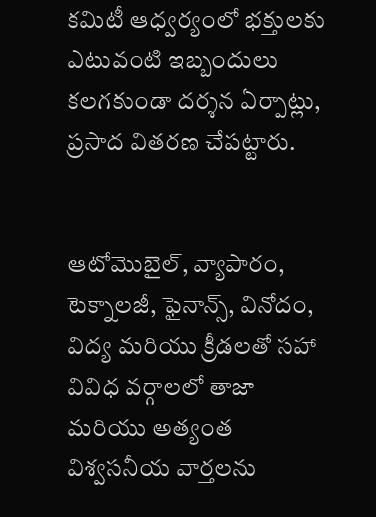కమిటీ ఆధ్వర్యంలో భక్తులకు ఎటువంటి ఇబ్బందులు కలగకుండా దర్శన ఏర్పాట్లు, ప్రసాద వితరణ చేపట్టారు.


ఆటోమొబైల్, వ్యాపారం, టెక్నాలజీ, ఫైనాన్స్, వినోదం, విద్య మరియు క్రీడలతో సహా వివిధ వర్గాలలో తాజా మరియు అత్యంత విశ్వసనీయ వార్తలను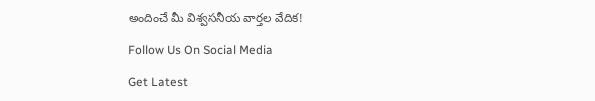అందించే మీ విశ్వసనీయ వార్తల వేదిక!

Follow Us On Social Media

Get Latest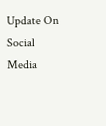Update On Social Media